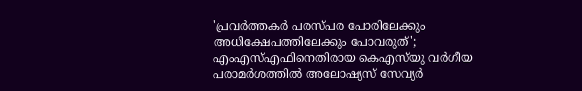'പ്രവർത്തകർ പരസ്പര പോരിലേക്കും അധിക്ഷേപത്തിലേക്കും പോവരുത്'; എംഎസ്എഫിനെതിരായ കെഎസ്‌യു വർഗീയ പരാമർശത്തിൽ അലോഷ്യസ് സേവ്യർ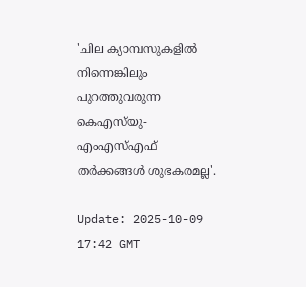'ചില ക്യാമ്പസുകളിൽ നിന്നെങ്കിലും പുറത്തുവരുന്ന കെഎസ്‌യു- എംഎസ്എഫ് തർക്കങ്ങൾ ശുഭകരമല്ല'.

Update: 2025-10-09 17:42 GMT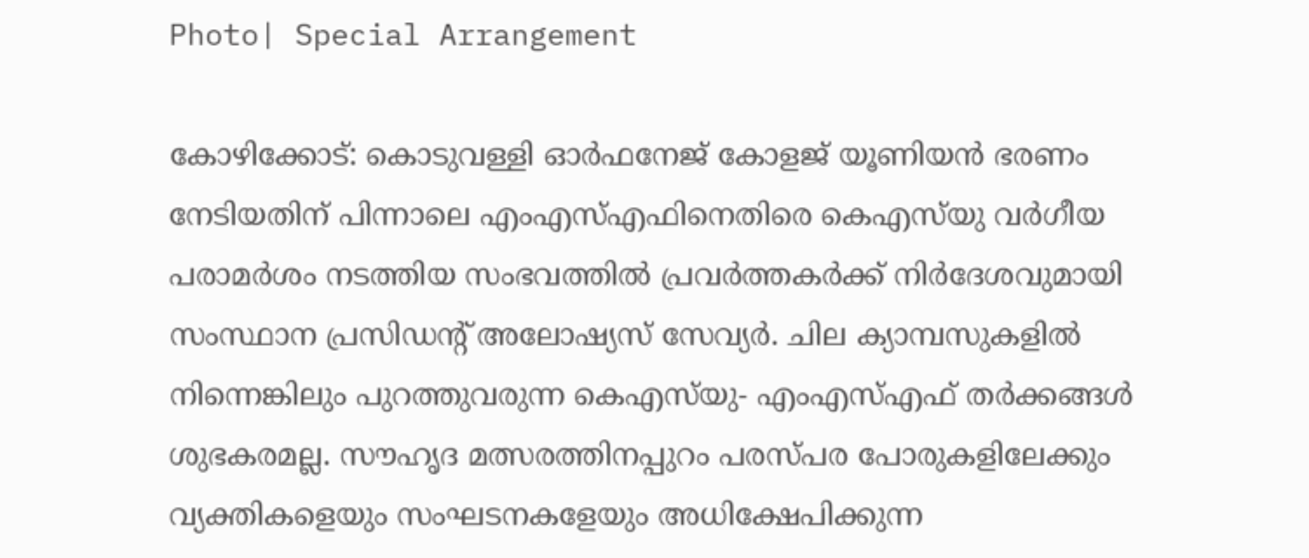Photo| Special Arrangement

കോഴിക്കോട്: കൊടുവള്ളി ഓർഫനേജ് കോളജ് യൂണിയൻ ഭരണം നേടിയതിന് പിന്നാലെ എംഎസ്എഫിനെതിരെ കെഎസ്‌യു വർഗീയ പരാമർശം നടത്തിയ സംഭവത്തിൽ പ്രവർത്തകർക്ക് നിർദേശവുമായി സംസ്ഥാന പ്രസിഡന്റ് അലോഷ്യസ് സേവ്യർ. ചില ക്യാമ്പസുകളിൽ നിന്നെങ്കിലും പുറത്തുവരുന്ന കെഎസ്‌യു- എംഎസ്എഫ് തർക്കങ്ങൾ ശുഭകരമല്ല. സൗഹൃദ മത്സരത്തിനപ്പുറം പരസ്പര പോരുകളിലേക്കും വ്യക്തികളെയും സംഘടനകളേയും അധിക്ഷേപിക്കുന്ന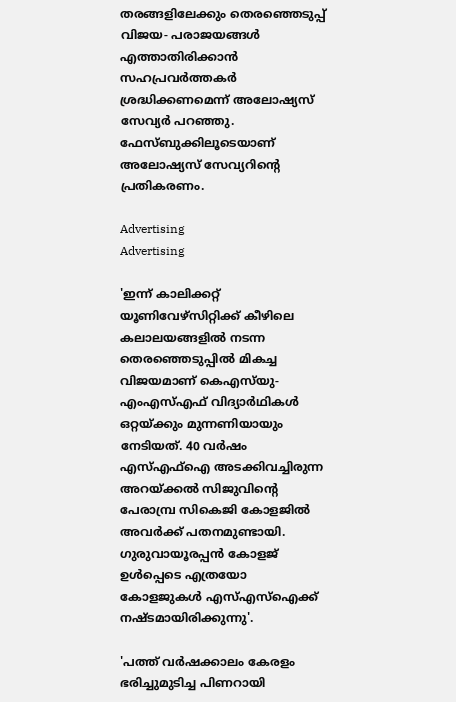തരങ്ങളിലേക്കും തെരഞ്ഞെടുപ്പ് വിജയ- പരാജയങ്ങൾ എത്താതിരിക്കാൻ സഹപ്രവർത്തകർ ശ്രദ്ധിക്കണമെന്ന് അലോഷ്യസ് സേവ്യർ പറഞ്ഞു. ഫേസ്ബുക്കിലൂടെയാണ് അലോഷ്യസ് സേവ്യറിന്റെ പ്രതികരണം.

Advertising
Advertising

'ഇന്ന് കാലിക്കറ്റ് യൂണിവേഴ്സിറ്റിക്ക് കീഴിലെ കലാലയങ്ങളിൽ നടന്ന തെരഞ്ഞെടുപ്പിൽ മികച്ച വിജയമാണ് കെഎസ്‌യു- എംഎസ്എഫ് വിദ്യാർഥികൾ ഒറ്റയ്ക്കും മുന്നണിയായും നേടിയത്. 40 വർഷം എസ്എഫ്ഐ അടക്കിവച്ചിരുന്ന അറയ്ക്കൽ സിജുവിന്റെ പേരാമ്പ്ര സികെജി കോളജിൽ അവർക്ക് പതനമുണ്ടായി. ഗുരുവായൂരപ്പൻ കോളജ് ഉൾപ്പെടെ എത്രയോ കോളജുകൾ എസ്എസ്ഐക്ക് നഷ്ടമായിരിക്കുന്നു'.

'പത്ത് വർഷക്കാലം കേരളം ഭരിച്ചുമുടിച്ച പിണറായി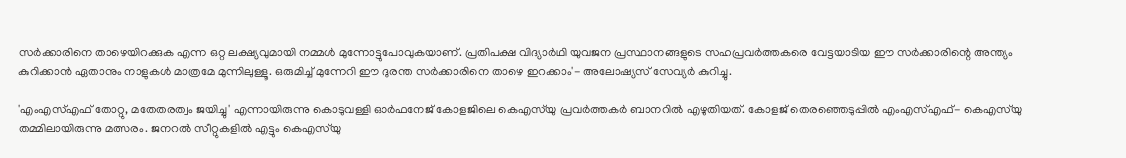സർക്കാരിനെ താഴെയിറക്കുക എന്ന ഒറ്റ ലക്ഷ്യവുമായി നമ്മൾ മുന്നോട്ടുപോവുകയാണ്. പ്രതിപക്ഷ വിദ്യാർഥി യുവജന പ്രസ്ഥാനങ്ങളുടെ സഹപ്രവർത്തകരെ വേട്ടയാടിയ ഈ സർക്കാരിന്റെ അന്ത്യം കുറിക്കാൻ ഏതാനും നാളുകൾ മാത്രമേ മുന്നിലുള്ളൂ. ഒരുമിച്ച് മുന്നേറി ഈ ദുരന്ത സർക്കാരിനെ താഴെ ഇറക്കാം'- അലോഷ്യസ് സേവ്യർ കുറിച്ചു.

'എംഎസ്എഫ് തോറ്റു, മതേതരത്വം ജയിച്ചു' എന്നായിരുന്നു കൊടുവള്ളി ഓർഫനേജ് കോളജിലെ കെഎസ്‌യു പ്രവർത്തകർ ബാനറിൽ എഴുതിയത്. കോളജ് തെരഞ്ഞെടുപ്പിൽ എംഎസ്എഫ്- കെഎസ്‌യു തമ്മിലായിരുന്നു മത്സരം. ജനറൽ സീറ്റുകളിൽ എട്ടും കെഎസ്‌യു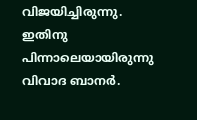വിജയിച്ചിരുന്നു. ഇതിനു പിന്നാലെയായിരുന്നു വിവാദ ബാനർ.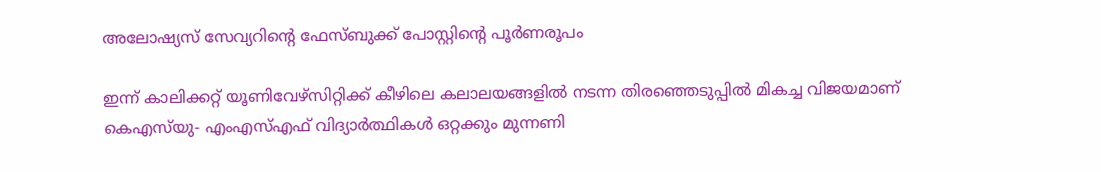അലോഷ്യസ് സേവ്യറിന്റെ ഫേസ്ബുക്ക് പോസ്റ്റിന്റെ പൂർണരൂപം

ഇന്ന് കാലിക്കറ്റ് യൂണിവേഴ്സിറ്റിക്ക് കീഴിലെ കലാലയങ്ങളിൽ നടന്ന തിരഞ്ഞെടുപ്പിൽ മികച്ച വിജയമാണ് കെഎസ്‌യു- എംഎസ്എഫ് വിദ്യാർത്ഥികൾ ഒറ്റക്കും മുന്നണി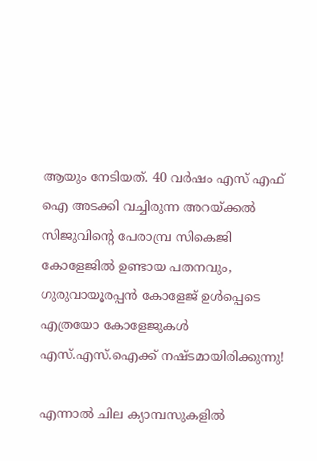ആയും നേടിയത്. 40 വർഷം എസ് എഫ് ഐ അടക്കി വച്ചിരുന്ന അറയ്ക്കൽ സിജുവിന്റെ പേരാമ്പ്ര സികെജി കോളേജിൽ ഉണ്ടായ പതനവും, ഗുരുവായൂരപ്പൻ കോളേജ് ഉൾപ്പെടെ എത്രയോ കോളേജുകൾ എസ്.എസ്.ഐക്ക് നഷ്ടമായിരിക്കുന്നു!

എന്നാൽ ചില ക്യാമ്പസുകളിൽ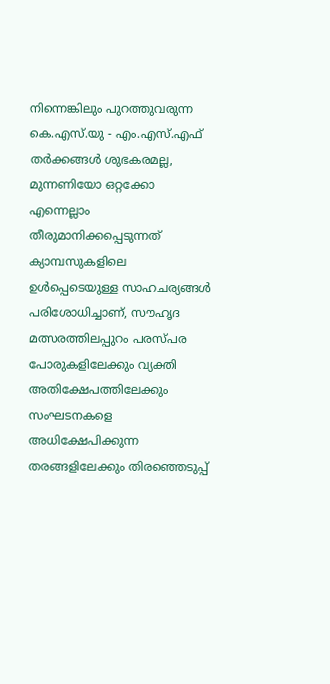നിന്നെങ്കിലും പുറത്തുവരുന്ന കെ.എസ്.യു - എം.എസ്.എഫ് തർക്കങ്ങൾ ശുഭകരമല്ല, മുന്നണിയോ ഒറ്റക്കോ എന്നെല്ലാം തീരുമാനിക്കപ്പെടുന്നത് ക്യാമ്പസുകളിലെ ഉൾപ്പെടെയുള്ള സാഹചര്യങ്ങൾ പരിശോധിച്ചാണ്, സൗഹൃദ മത്സരത്തിലപ്പുറം പരസ്പര പോരുകളിലേക്കും വ്യക്തി അതിക്ഷേപത്തിലേക്കും സംഘടനകളെ അധിക്ഷേപിക്കുന്ന തരങ്ങളിലേക്കും തിരഞ്ഞെടുപ്പ്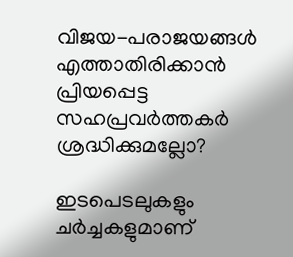വിജയ-പരാജയങ്ങൾ എത്താതിരിക്കാൻ പ്രിയപ്പെട്ട സഹപ്രവർത്തകർ ശ്രദ്ധിക്കുമല്ലോ?

ഇടപെടലുകളും ചർച്ചകളുമാണ്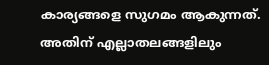കാര്യങ്ങളെ സുഗമം ആകുന്നത്. അതിന് എല്ലാതലങ്ങളിലും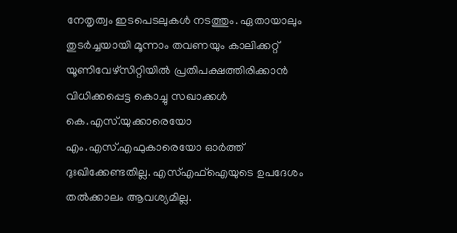നേതൃത്വം ഇടപെടലുകൾ നടത്തും. ഏതായാലും തുടർച്ചയായി മൂന്നാം തവണയും കാലിക്കറ്റ് യൂണിവേഴ്സിറ്റിയിൽ പ്രതിപക്ഷത്തിരിക്കാൻ വിധിക്കപ്പെട്ട കൊച്ചു സഖാക്കൾ കെ.എസ്.യുക്കാരെയോ എം.എസ്.എഫുകാരെയോ ഓർത്ത് ദുഃഖിക്കേണ്ടതില്ല. എസ്എഫ്ഐയുടെ ഉപദേശം തൽക്കാലം ആവശ്യമില്ല.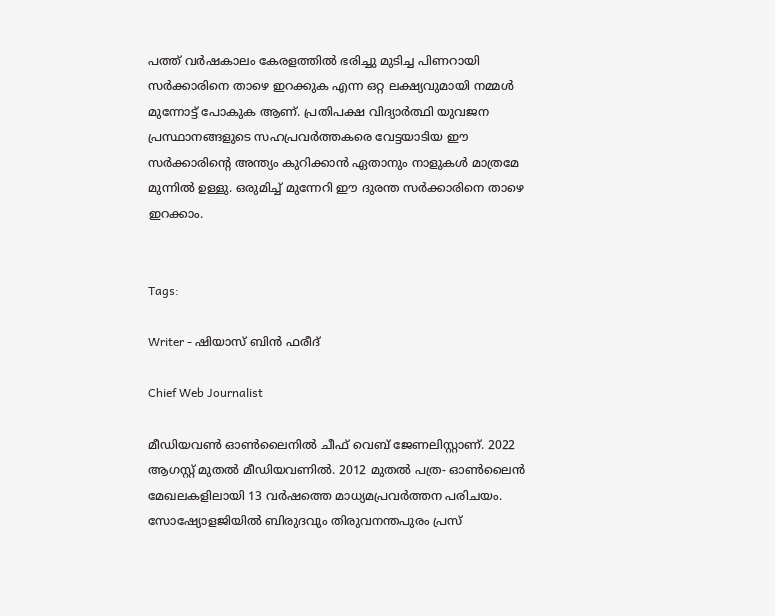പത്ത് വർഷകാലം കേരളത്തിൽ ഭരിച്ചു മുടിച്ച പിണറായി സർക്കാരിനെ താഴെ ഇറക്കുക എന്ന ഒറ്റ ലക്ഷ്യവുമായി നമ്മൾ മുന്നോട്ട് പോകുക ആണ്. പ്രതിപക്ഷ വിദ്യാർത്ഥി യുവജന പ്രസ്ഥാനങ്ങളുടെ സഹപ്രവർത്തകരെ വേട്ടയാടിയ ഈ സർക്കാരിന്റെ അന്ത്യം കുറിക്കാൻ ഏതാനും നാളുകൾ മാത്രമേ മുന്നിൽ ഉള്ളു. ഒരുമിച്ച് മുന്നേറി ഈ ദുരന്ത സർക്കാരിനെ താഴെ ഇറക്കാം.


Tags:

Writer - ഷിയാസ് ബിന്‍ ഫരീദ്

Chief Web Journalist

മീഡിയവണ്‍ ഓണ്‍ലൈനില്‍ ചീഫ് വെബ് ജേണലിസ്റ്റാണ്. 2022 ആഗസ്റ്റ് മുതല്‍ മീഡിയവണില്‍. 2012 മുതല്‍ പത്ര- ഓണ്‍ലൈന്‍ മേഖലകളിലായി 13 വര്‍ഷത്തെ മാധ്യമപ്രവര്‍ത്തന പരിചയം. സോഷ്യോളജിയില്‍ ബിരുദവും തിരുവനന്തപുരം പ്രസ്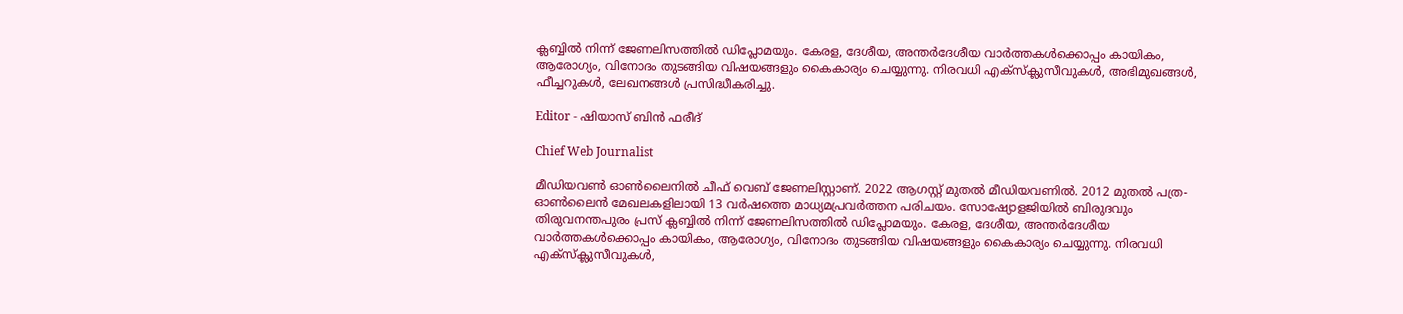ക്ലബ്ബില്‍ നിന്ന് ജേണലിസത്തില്‍ ഡിപ്ലോമയും. കേരള, ദേശീയ, അന്തര്‍ദേശീയ വാര്‍ത്തകള്‍ക്കൊപ്പം കായികം, ആരോഗ്യം, വിനോദം തുടങ്ങിയ വിഷയങ്ങളും കൈകാര്യം ചെയ്യുന്നു. നിരവധി എക്സ്ക്ലുസീവുകള്‍, അഭിമുഖങ്ങള്‍, ഫീച്ചറുകള്‍, ലേഖനങ്ങള്‍ പ്രസിദ്ധീകരിച്ചു.

Editor - ഷിയാസ് ബിന്‍ ഫരീദ്

Chief Web Journalist

മീഡിയവണ്‍ ഓണ്‍ലൈനില്‍ ചീഫ് വെബ് ജേണലിസ്റ്റാണ്. 2022 ആഗസ്റ്റ് മുതല്‍ മീഡിയവണില്‍. 2012 മുതല്‍ പത്ര- ഓണ്‍ലൈന്‍ മേഖലകളിലായി 13 വര്‍ഷത്തെ മാധ്യമപ്രവര്‍ത്തന പരിചയം. സോഷ്യോളജിയില്‍ ബിരുദവും തിരുവനന്തപുരം പ്രസ് ക്ലബ്ബില്‍ നിന്ന് ജേണലിസത്തില്‍ ഡിപ്ലോമയും. കേരള, ദേശീയ, അന്തര്‍ദേശീയ വാര്‍ത്തകള്‍ക്കൊപ്പം കായികം, ആരോഗ്യം, വിനോദം തുടങ്ങിയ വിഷയങ്ങളും കൈകാര്യം ചെയ്യുന്നു. നിരവധി എക്സ്ക്ലുസീവുകള്‍,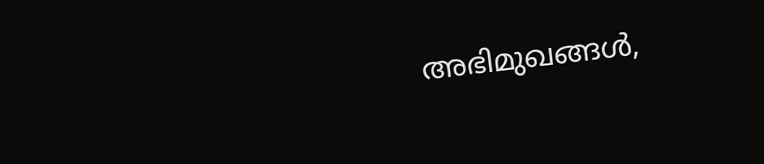അഭിമുഖങ്ങള്‍,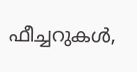ഫീച്ചറുകള്‍,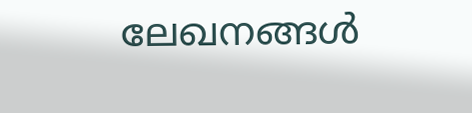ലേഖനങ്ങള്‍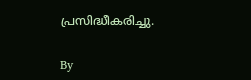പ്രസിദ്ധീകരിച്ചു.

By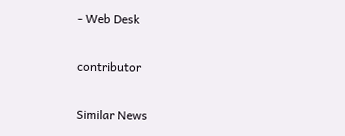- Web Desk

contributor

Similar News